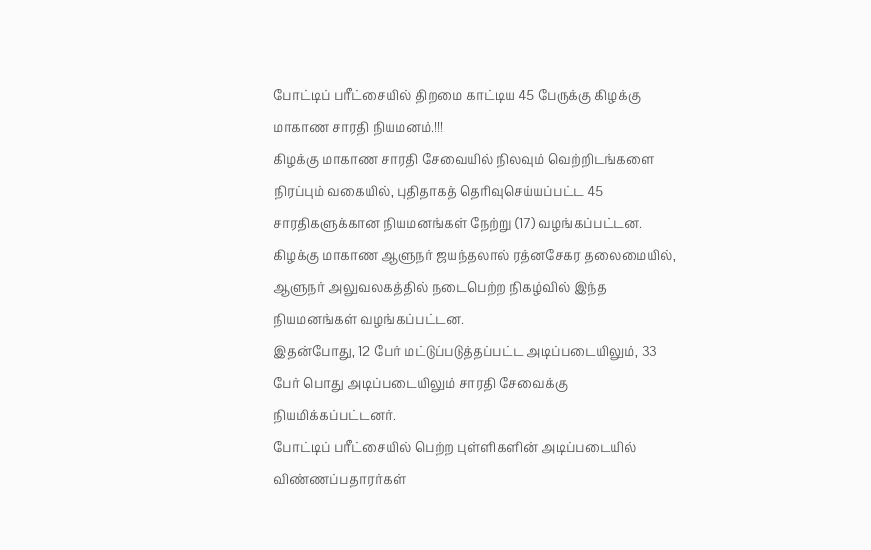போட்டிப் பரீட்சையில் திறமை காட்டிய 45 பேருக்கு கிழக்கு மாகாண சாரதி நியமனம்.!!!
கிழக்கு மாகாண சாரதி சேவையில் நிலவும் வெற்றிடங்களை நிரப்பும் வகையில், புதிதாகத் தெரிவுசெய்யப்பட்ட 45 சாரதிகளுக்கான நியமனங்கள் நேற்று (17) வழங்கப்பட்டன.
கிழக்கு மாகாண ஆளுநர் ஜயந்தலால் ரத்னசேகர தலைமையில், ஆளுநர் அலுவலகத்தில் நடைபெற்ற நிகழ்வில் இந்த நியமனங்கள் வழங்கப்பட்டன.
இதன்போது, 12 பேர் மட்டுப்படுத்தப்பட்ட அடிப்படையிலும், 33 பேர் பொது அடிப்படையிலும் சாரதி சேவைக்கு நியமிக்கப்பட்டனர்.
போட்டிப் பரீட்சையில் பெற்ற புள்ளிகளின் அடிப்படையில் விண்ணப்பதாரர்கள்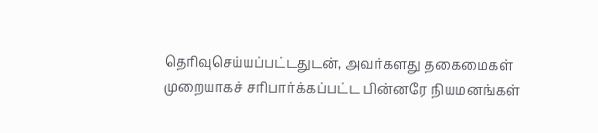தெரிவுசெய்யப்பட்டதுடன், அவர்களது தகைமைகள் முறையாகச் சரிபார்க்கப்பட்ட பின்னரே நியமனங்கள்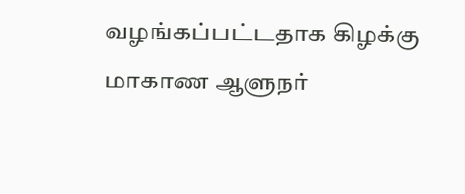வழங்கப்பட்டதாக கிழக்கு மாகாண ஆளுநர்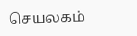செயலகம்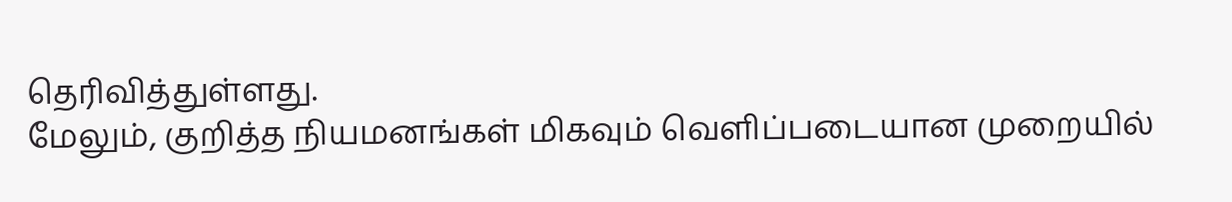தெரிவித்துள்ளது.
மேலும், குறித்த நியமனங்கள் மிகவும் வெளிப்படையான முறையில்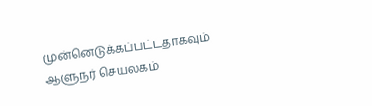முன்னெடுக்கப்பட்டதாகவும் ஆளுநர் செயலகம்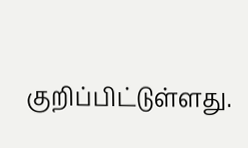குறிப்பிட்டுள்ளது.